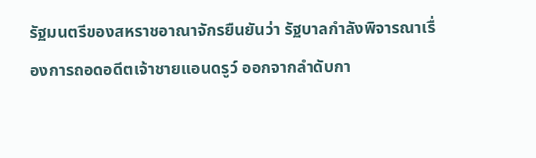รัฐมนตรีของสหราชอาณาจักรยืนยันว่า รัฐบาลกำลังพิจารณาเรื่องการถอดอดีตเจ้าชายแอนดรูว์ ออกจากลำดับกา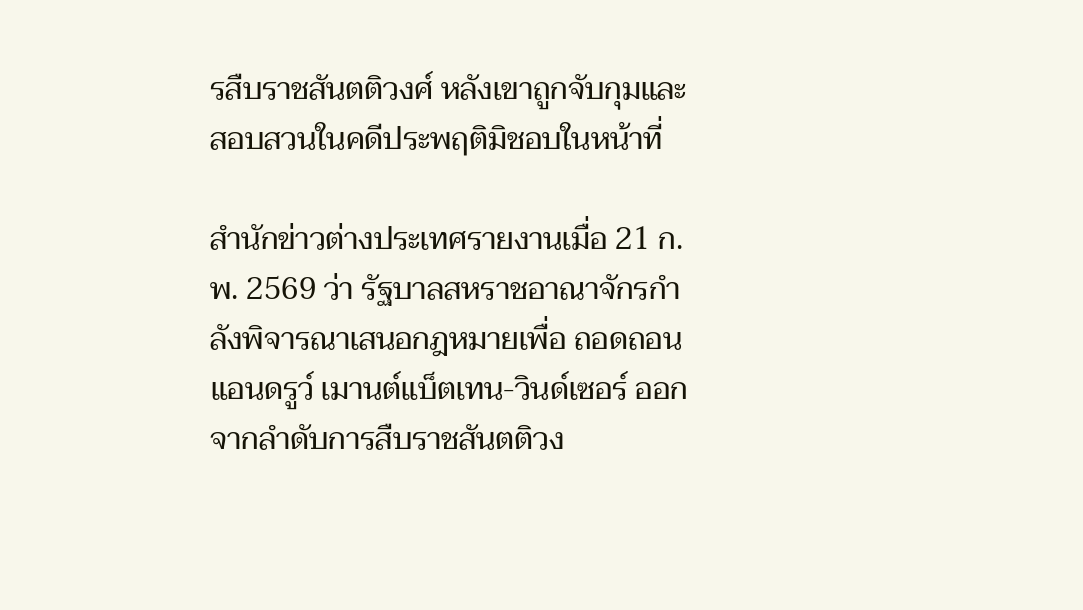รสืบราชสันตติวงศ์ หลังเขาถูกจับกุมและสอบสวนในคดีประพฤติมิชอบในหน้าที่

สำนักข่าวต่างประเทศรายงานเมื่อ 21 ก.พ. 2569 ว่า รัฐบาลสหราชอาณาจักรกำลังพิจารณาเสนอกฎหมายเพื่อ ถอดถอน แอนดรูว์ เมานต์แบ็ตเทน-วินด์เซอร์ ออกจากลำดับการสืบราชสันตติวง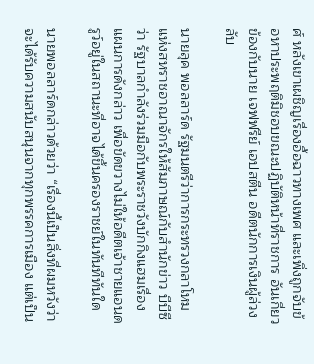ศ์ หลังเขาเผชิญเรื่องอื้อฉาวทางเพศ และเพิ่งถูกจับข้อหาประพฤติมิชอบขณะปฏิบัติหน้าที่ราชการ อันเกี่ยวข้องกับนาย เจฟฟรีย์ เอปสตีน อดีตนักการเงินผู้ล่วงลับ

นายลุค พอลลาร์ด รัฐมนตรีว่าการกระทรวงกลาโหมแห่งสหราชอาณาจักรให้สัมภาษณ์กับสำนักข่าว บีบีซี ว่า รัฐบาลกำลังร่วมมือกับพระราชวังบักกิงแฮมเรื่องแผนการดังกล่าว เพื่อขัดขวางไม่ให้อดีตเจ้าชายแอนดรูว์อยู่ในสถานะที่อาจได้ขึ้นครองราชย์ในทันทีทันใด

นายพอลลาร์ดกล่าวด้วยว่า “เรื่องนี้เป็นสิ่งที่ผมหวังว่าจะได้รับความสนับสนุนจากทุกพรรคการเมือง แต่เป็น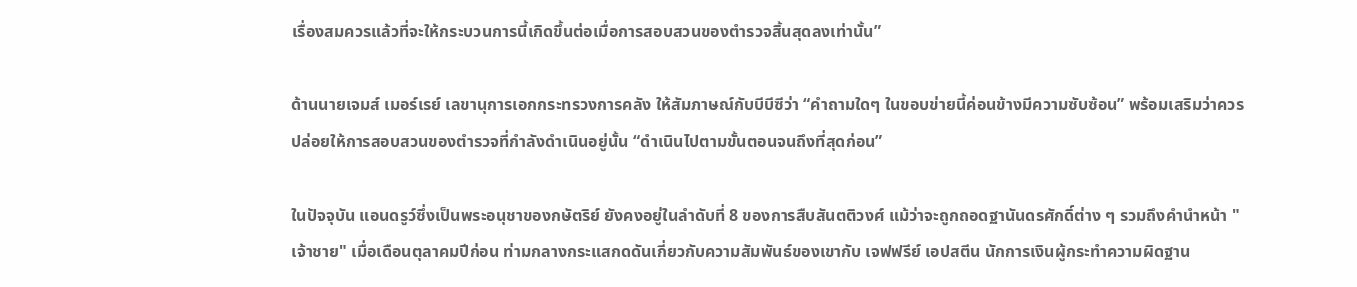เรื่องสมควรแล้วที่จะให้กระบวนการนี้เกิดขึ้นต่อเมื่อการสอบสวนของตำรวจสิ้นสุดลงเท่านั้น”

ด้านนายเจมส์ เมอร์เรย์ เลขานุการเอกกระทรวงการคลัง ให้สัมภาษณ์กับบีบีซีว่า “คำถามใดๆ ในขอบข่ายนี้ค่อนข้างมีความซับซ้อน” พร้อมเสริมว่าควรปล่อยให้การสอบสวนของตำรวจที่กำลังดำเนินอยู่นั้น “ดำเนินไปตามขั้นตอนจนถึงที่สุดก่อน”

ในปัจจุบัน แอนดรูว์ซึ่งเป็นพระอนุชาของกษัตริย์ ยังคงอยู่ในลำดับที่ 8 ของการสืบสันตติวงศ์ แม้ว่าจะถูกถอดฐานันดรศักดิ์ต่าง ๆ รวมถึงคำนำหน้า "เจ้าชาย" เมื่อเดือนตุลาคมปีก่อน ท่ามกลางกระแสกดดันเกี่ยวกับความสัมพันธ์ของเขากับ เจฟฟรีย์ เอปสตีน นักการเงินผู้กระทำความผิดฐาน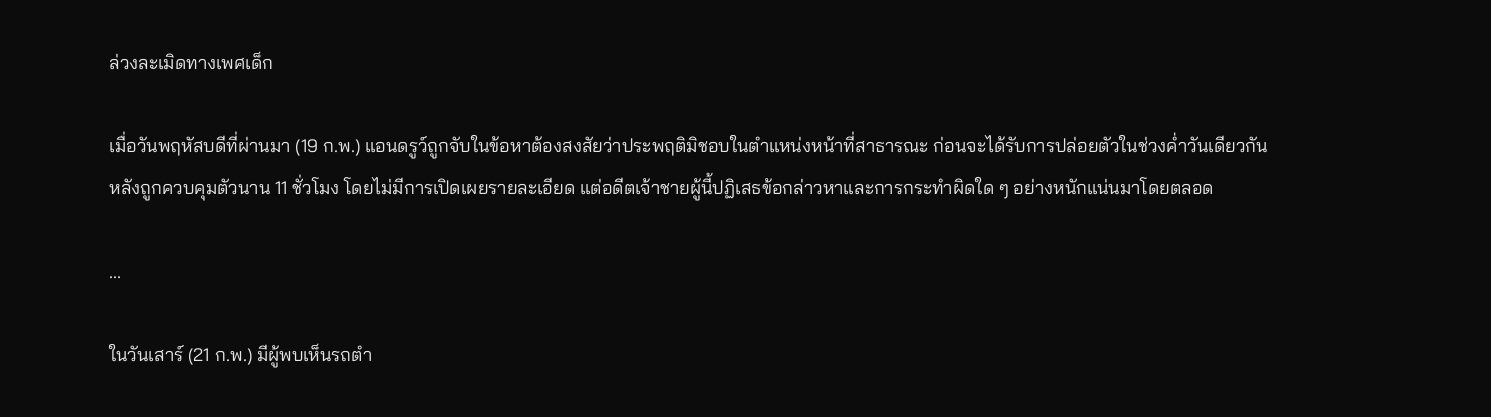ล่วงละเมิดทางเพศเด็ก

เมื่อวันพฤหัสบดีที่ผ่านมา (19 ก.พ.) แอนดรูว์ถูกจับในข้อหาต้องสงสัยว่าประพฤติมิชอบในตำแหน่งหน้าที่สาธารณะ ก่อนจะได้รับการปล่อยตัวในช่วงค่ำวันเดียวกัน หลังถูกควบคุมตัวนาน 11 ชั่วโมง โดยไม่มีการเปิดเผยรายละเอียด แต่อดีตเจ้าชายผู้นี้ปฏิเสธข้อกล่าวหาและการกระทำผิดใด ๆ อย่างหนักแน่นมาโดยตลอด

...

ในวันเสาร์ (21 ก.พ.) มีผู้พบเห็นรถตำ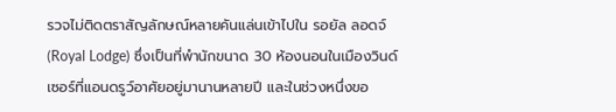รวจไม่ติดตราสัญลักษณ์หลายคันแล่นเข้าไปใน รอยัล ลอดจ์ (Royal Lodge) ซึ่งเป็นที่พำนักขนาด 30 ห้องนอนในเมืองวินด์เซอร์ที่แอนดรูว์อาศัยอยู่มานานหลายปี และในช่วงหนึ่งขอ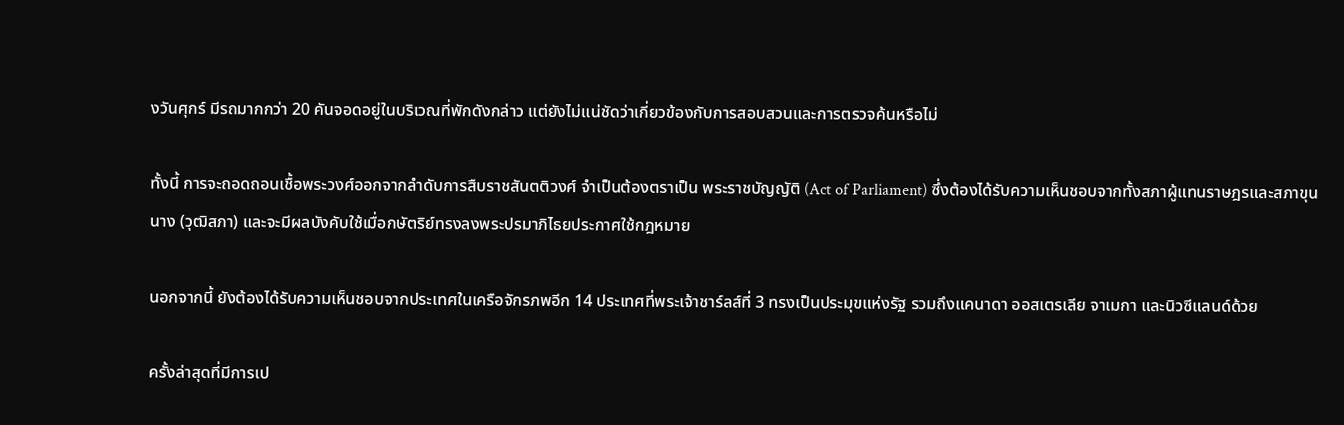งวันศุกร์ มีรถมากกว่า 20 คันจอดอยู่ในบริเวณที่พักดังกล่าว แต่ยังไม่แน่ชัดว่าเกี่ยวข้องกับการสอบสวนและการตรวจค้นหรือไม่

ทั้งนี้ การจะถอดถอนเชื้อพระวงศ์ออกจากลำดับการสืบราชสันตติวงศ์ จำเป็นต้องตราเป็น พระราชบัญญัติ (Act of Parliament) ซึ่งต้องได้รับความเห็นชอบจากทั้งสภาผู้แทนราษฎรและสภาขุนนาง (วุฒิสภา) และจะมีผลบังคับใช้เมื่อกษัตริย์ทรงลงพระปรมาภิไธยประกาศใช้กฎหมาย

นอกจากนี้ ยังต้องได้รับความเห็นชอบจากประเทศในเครือจักรภพอีก 14 ประเทศที่พระเจ้าชาร์ลส์ที่ 3 ทรงเป็นประมุขแห่งรัฐ รวมถึงแคนาดา ออสเตรเลีย จาเมกา และนิวซีแลนด์ด้วย

ครั้งล่าสุดที่มีการเป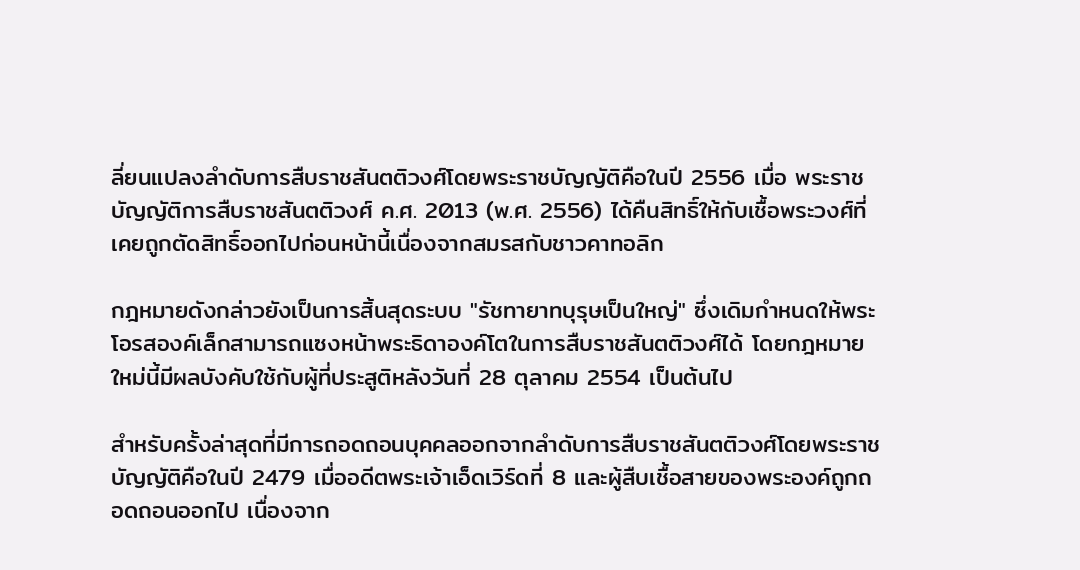ลี่ยนแปลงลำดับการสืบราชสันตติวงศ์โดยพระราชบัญญัติคือในปี 2556 เมื่อ พระราชบัญญัติการสืบราชสันตติวงศ์ ค.ศ. 2013 (พ.ศ. 2556) ได้คืนสิทธิ์ให้กับเชื้อพระวงศ์ที่เคยถูกตัดสิทธิ์ออกไปก่อนหน้านี้เนื่องจากสมรสกับชาวคาทอลิก

กฎหมายดังกล่าวยังเป็นการสิ้นสุดระบบ "รัชทายาทบุรุษเป็นใหญ่" ซึ่งเดิมกำหนดให้พระโอรสองค์เล็กสามารถแซงหน้าพระธิดาองค์โตในการสืบราชสันตติวงศ์ได้ โดยกฎหมายใหม่นี้มีผลบังคับใช้กับผู้ที่ประสูติหลังวันที่ 28 ตุลาคม 2554 เป็นต้นไป

สำหรับครั้งล่าสุดที่มีการถอดถอนบุคคลออกจากลำดับการสืบราชสันตติวงศ์โดยพระราชบัญญัติคือในปี 2479 เมื่ออดีตพระเจ้าเอ็ดเวิร์ดที่ 8 และผู้สืบเชื้อสายของพระองค์ถูกถอดถอนออกไป เนื่องจาก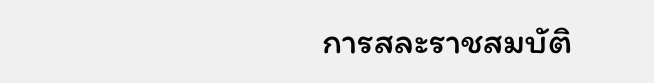การสละราชสมบัติ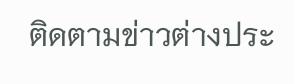ติดตามข่าวต่างประ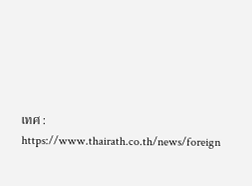เทศ : https://www.thairath.co.th/news/foreign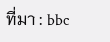ที่มา : bbc